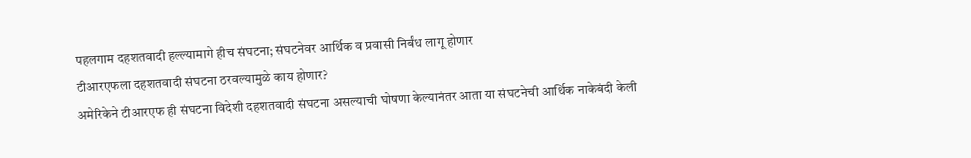पहलगाम दहशतवादी हल्ल्यामागे हीच संघटना; संघटनेवर आर्थिक व प्रवासी निर्बंध लागू होणार
टीआरएफला दहशतवादी संघटना ठरवल्यामुळे काय होणार?
अमेरिकेने टीआरएफ ही संघटना विदेशी दहशतवादी संघटना असल्याची घोषणा केल्यानंतर आता या संघटनेची आर्थिक नाकेबंदी केली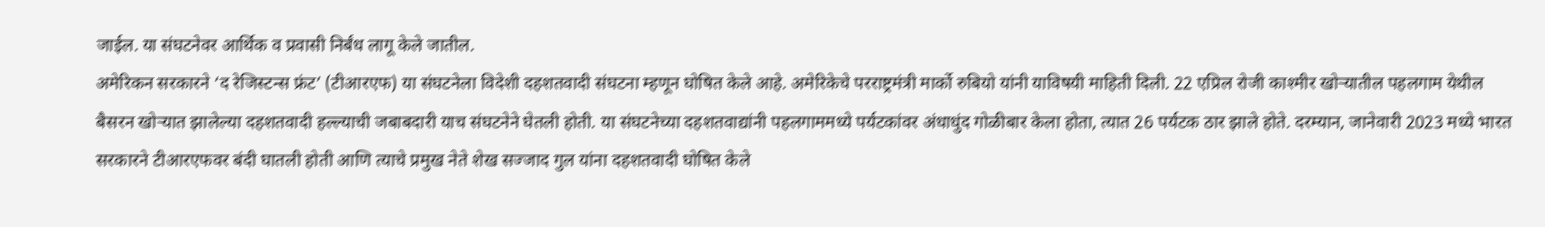जाईल. या संघटनेवर आर्थिक व प्रवासी निर्बंध लागू केले जातील.
अमेरिकन सरकारने ‘द रेजिस्टन्स फ्रंट’ (टीआरएफ) या संघटनेला विदेशी दहशतवादी संघटना म्हणून घोषित केले आहे. अमेरिकेचे परराष्ट्रमंत्री मार्को रुबियो यांनी याविषयी माहिती दिली. 22 एप्रिल रोजी काश्मीर खोऱ्यातील पहलगाम येथील बैसरन खोऱ्यात झालेल्या दहशतवादी हल्ल्याची जबाबदारी याच संघटनेने घेतली होती. या संघटनेच्या दहशतवाद्यांनी पहलगाममध्ये पर्यटकांवर अंधाधुंद गोळीबार केला होता, त्यात 26 पर्यटक ठार झाले होते. दरम्यान, जानेवारी 2023 मध्ये भारत सरकारने टीआरएफवर बंदी घातली होती आणि त्याचे प्रमुख नेते शेख सज्जाद गुल यांना दहशतवादी घोषित केले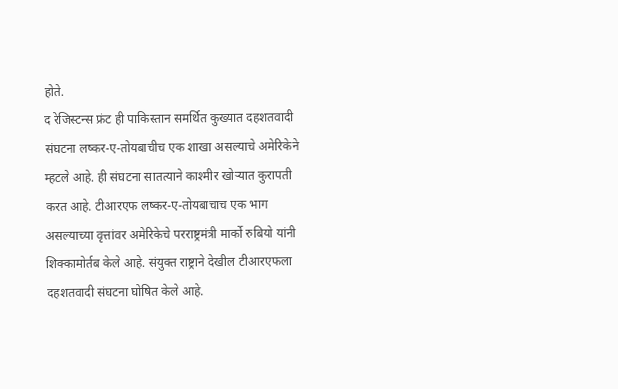होते.
द रेजिस्टन्स फ्रंट ही पाकिस्तान समर्थित कुख्यात दहशतवादी संघटना लष्कर-ए-तोयबाचीच एक शाखा असल्याचे अमेरिकेने म्हटले आहे. ही संघटना सातत्याने काश्मीर खोऱ्यात कुरापती करत आहे. टीआरएफ लष्कर-ए-तोयबाचाच एक भाग असल्याच्या वृत्तांवर अमेरिकेचे परराष्ट्रमंत्री मार्को रुबियो यांनी शिक्कामोर्तब केले आहे. संयुक्त राष्ट्राने देखील टीआरएफला दहशतवादी संघटना घोषित केले आहे.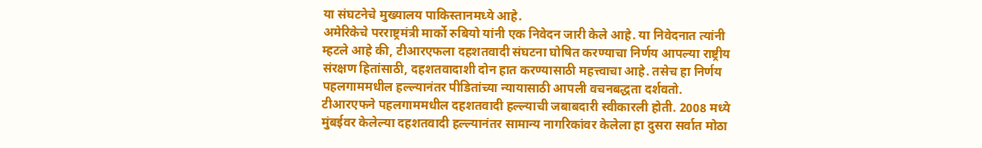या संघटनेचे मुख्यालय पाकिस्तानमध्ये आहे.
अमेरिकेचे परराष्ट्रमंत्री मार्को रुबियो यांनी एक निवेदन जारी केले आहे. या निवेदनात त्यांनी म्हटले आहे की, टीआरएफला दहशतवादी संघटना घोषित करण्याचा निर्णय आपल्या राष्ट्रीय संरक्षण हितांसाठी, दहशतवादाशी दोन हात करण्यासाठी महत्त्वाचा आहे. तसेच हा निर्णय पहलगाममधील हल्ल्यानंतर पीडितांच्या न्यायासाठी आपली वचनबद्धता दर्शवतो. टीआरएफने पहलगाममधील दहशतवादी हल्ल्याची जबाबदारी स्वीकारली होती. 2008 मध्ये मुंबईवर केलेल्या दहशतवादी हल्ल्यानंतर सामान्य नागरिकांवर केलेला हा दुसरा सर्वात मोठा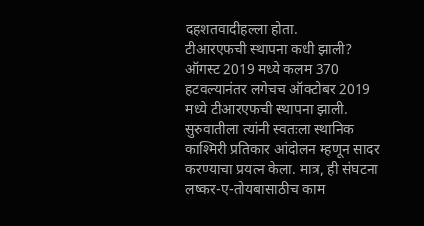दहशतवादीहल्ला होता.
टीआरएफची स्थापना कधी झाली?
ऑगस्ट 2019 मध्ये कलम 370 हटवल्यानंतर लगेचच ऑक्टोबर 2019 मध्ये टीआरएफची स्थापना झाली. सुरुवातीला त्यांनी स्वतःला स्थानिक काश्मिरी प्रतिकार आंदोलन म्हणून सादर करण्याचा प्रयत्न केला. मात्र, ही संघटना लष्कर-ए-तोयबासाठीच काम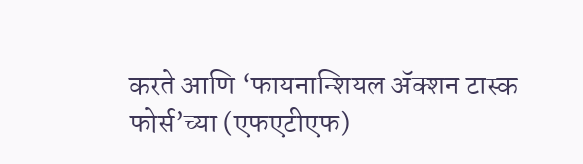करते आणि ‘फायनान्शियल ॲक्शन टास्क फोर्स’च्या (एफएटीएफ)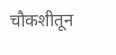चौकशीतून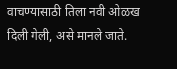वाचण्यासाठी तिला नवी ओळख दिली गेली, असे मानले जाते.